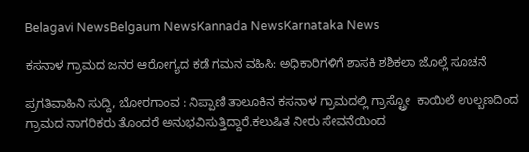Belagavi NewsBelgaum NewsKannada NewsKarnataka News

ಕಸನಾಳ ಗ್ರಾಮದ ಜನರ ಆರೋಗ್ಯದ ಕಡೆ ಗಮನ ವಹಿಸಿ: ಅಧಿಕಾರಿಗಳಿಗೆ ಶಾಸಕಿ ಶಶಿಕಲಾ ಜೊಲ್ಲೆ ಸೂಚನೆ

ಪ್ರಗತಿವಾಹಿನಿ ಸುದ್ದಿ, ಬೋರಗಾಂವ : ನಿಪ್ಪಾಣಿ ತಾಲೂಕಿನ ಕಸನಾಳ ಗ್ರಾಮದಲ್ಲಿ ಗ್ರಾಸ್ಟ್ರೋ  ಕಾಯಿಲೆ ಉಲ್ಬಣದಿಂದ ಗ್ರಾಮದ ನಾಗರಿಕರು ತೊಂದರೆ ಅನುಭವಿಸುತ್ತಿದ್ದಾರೆ.ಕಲುಷಿತ ನೀರು ಸೇವನೆಯಿಂದ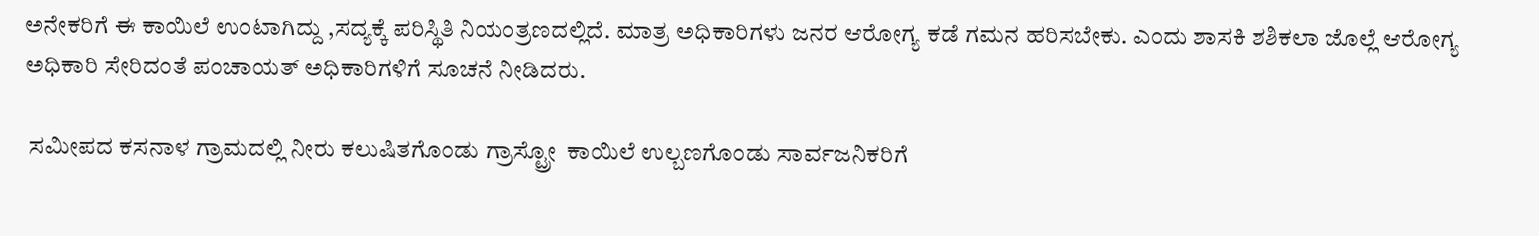ಅನೇಕರಿಗೆ ಈ ಕಾಯಿಲೆ ಉಂಟಾಗಿದ್ದು ,ಸದ್ಯಕ್ಕೆ ಪರಿಸ್ಥಿತಿ ನಿಯಂತ್ರಣದಲ್ಲಿದೆ. ಮಾತ್ರ ಅಧಿಕಾರಿಗಳು ಜನರ ಆರೋಗ್ಯ ಕಡೆ ಗಮನ ಹರಿಸಬೇಕು. ಎಂದು ಶಾಸಕಿ ಶಶಿಕಲಾ ಜೊಲ್ಲೆ ಆರೋಗ್ಯ ಅಧಿಕಾರಿ ಸೇರಿದಂತೆ ಪಂಚಾಯತ್ ಅಧಿಕಾರಿಗಳಿಗೆ ಸೂಚನೆ ನೀಡಿದರು.

 ಸಮೀಪದ ಕಸನಾಳ ಗ್ರಾಮದಲ್ಲಿ ನೀರು ಕಲುಷಿತಗೊಂಡು ಗ್ರಾಸ್ಟ್ರೋ  ಕಾಯಿಲೆ ಉಲ್ಬಣಗೊಂಡು ಸಾರ್ವಜನಿಕರಿಗೆ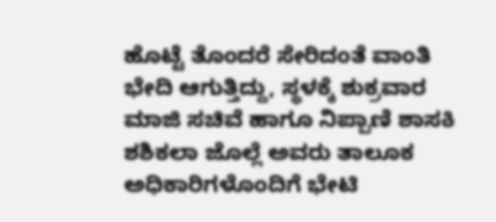ಹೊಟ್ಟೆ ತೊಂದರೆ ಸೇರಿದಂತೆ ವಾಂತಿ ಭೇದಿ ಆಗುತ್ತಿದ್ದು, ಸ್ಥಳಕ್ಕೆ ಶುಕ್ರವಾರ ಮಾಜಿ ಸಚಿವೆ ಹಾಗೂ ನಿಪ್ಪಾಣಿ ಶಾಸಕಿ ಶಶಿಕಲಾ ಜೊಲ್ಲೆ ಅವರು ತಾಲೂಕ ಅಧಿಕಾರಿಗಳೊಂದಿಗೆ ಭೇಟಿ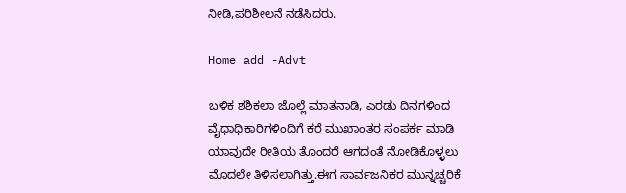ನೀಡಿ,ಪರಿಶೀಲನೆ ನಡೆಸಿದರು.

Home add -Advt

ಬಳಿಕ ಶಶಿಕಲಾ ಜೊಲ್ಲೆ ಮಾತನಾಡಿ, ಎರಡು ದಿನಗಳಿಂದ ವೈಧಾಧಿಕಾರಿಗಳಿಂದಿಗೆ ಕರೆ ಮುಖಾಂತರ ಸಂಪರ್ಕ ಮಾಡಿ ಯಾವುದೇ ರೀತಿಯ ತೊಂದರೆ ಆಗದಂತೆ ನೋಡಿಕೊಳ್ಳಲು ಮೊದಲೇ ತಿಳಿಸಲಾಗಿತ್ತು.ಈಗ ಸಾರ್ವಜನಿಕರ ಮುನ್ನಚ್ಚರಿಕೆ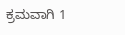ಕ್ರಮವಾಗಿ 1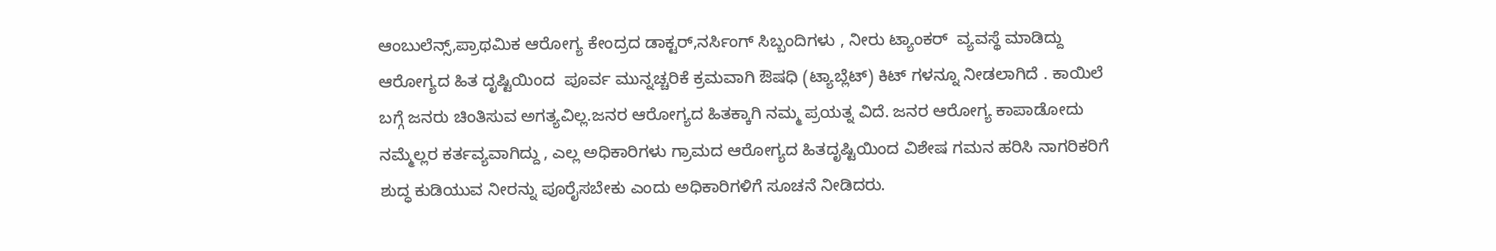ಆಂಬುಲೆನ್ಸ್,ಪ್ರಾಥಮಿಕ ಆರೋಗ್ಯ ಕೇಂದ್ರದ ಡಾಕ್ಟರ್,ನರ್ಸಿಂಗ್ ಸಿಬ್ಬಂದಿಗಳು , ನೀರು ಟ್ಯಾಂಕರ್  ವ್ಯವಸ್ಥೆ ಮಾಡಿದ್ದು ಆರೋಗ್ಯದ ಹಿತ ದೃಷ್ಟಿಯಿಂದ  ಪೂರ್ವ ಮುನ್ನಚ್ಚರಿಕೆ ಕ್ರಮವಾಗಿ ಔಷಧಿ (ಟ್ಯಾಬ್ಲೆಟ್) ಕಿಟ್ ಗಳನ್ನೂ ನೀಡಲಾಗಿದೆ . ಕಾಯಿಲೆ ಬಗ್ಗೆ ಜನರು ಚಿಂತಿಸುವ ಅಗತ್ಯವಿಲ್ಲ.ಜನರ ಆರೋಗ್ಯದ ಹಿತಕ್ಕಾಗಿ ನಮ್ಮ ಪ್ರಯತ್ನ ವಿದೆ. ಜನರ ಆರೋಗ್ಯ ಕಾಪಾಡೋದು ನಮ್ಮೆಲ್ಲರ ಕರ್ತವ್ಯವಾಗಿದ್ದು , ಎಲ್ಲ ಅಧಿಕಾರಿಗಳು ಗ್ರಾಮದ ಆರೋಗ್ಯದ ಹಿತದೃಷ್ಟಿಯಿಂದ ವಿಶೇಷ ಗಮನ ಹರಿಸಿ ನಾಗರಿಕರಿಗೆ ಶುದ್ಧ ಕುಡಿಯುವ ನೀರನ್ನು ಪೂರೈಸಬೇಕು ಎಂದು ಅಧಿಕಾರಿಗಳಿಗೆ ಸೂಚನೆ ನೀಡಿದರು.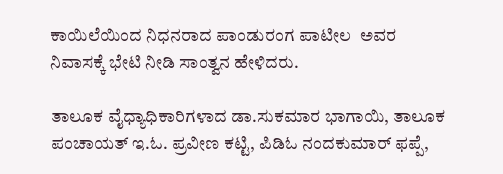ಕಾಯಿಲೆಯಿಂದ ನಿಧನರಾದ ಪಾಂಡುರಂಗ ಪಾಟೀಲ  ಅವರ ನಿವಾಸಕ್ಕೆ ಭೇಟಿ ನೀಡಿ ಸಾಂತ್ವನ ಹೇಳಿದರು.

ತಾಲೂಕ ವೈಧ್ಯಾಧಿಕಾರಿಗಳಾದ ಡಾ.ಸುಕಮಾರ ಭಾಗಾಯಿ, ತಾಲೂಕ  ಪಂಚಾಯತ್ ಇ.ಓ. ಪ್ರವೀಣ ಕಟ್ಟಿ, ಪಿಡಿಓ ನಂದಕುಮಾರ್ ಫಪ್ಪೆ,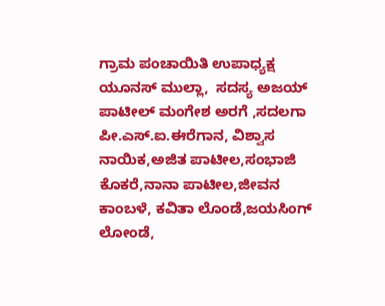ಗ್ರಾಮ ಪಂಚಾಯಿತಿ ಉಪಾಧ್ಯಕ್ಷ ಯೂನಸ್ ಮುಲ್ಲಾ,  ಸದಸ್ಯ ಅಜಯ್ ಪಾಟೀಲ್ ಮಂಗೇಶ ಅರಗೆ ,ಸದಲಗಾ ಪೀ.ಎಸ್.ಐ.ಈರೆಗಾನ, ವಿಶ್ವಾಸ ನಾಯಿಕ,ಅಜಿತ ಪಾಟೀಲ,ಸಂಭಾಜಿ ಕೊಕರೆ,ನಾನಾ ಪಾಟೀಲ,ಜೀವನ ಕಾಂಬಳೆ, ಕವಿತಾ ಲೊಂಡೆ,ಜಯಸಿಂಗ್ ಲೋಂಡೆ,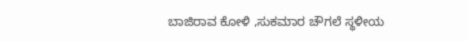ಬಾಜಿರಾವ ಕೋಳಿ ,ಸುಕಮಾರ ಚೌಗಲೆ ಸ್ಥಳೀಯ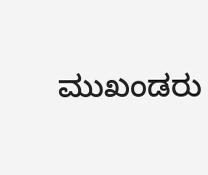ಮುಖಂಡರು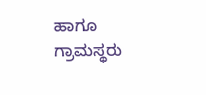ಹಾಗೂ ಗ್ರಾಮಸ್ಥರು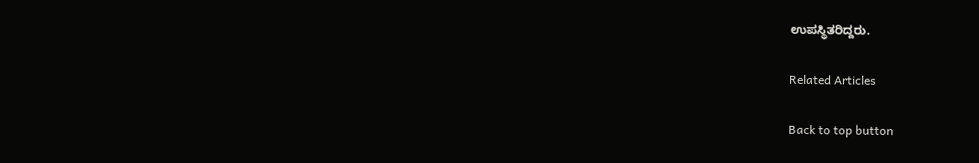ಉಪಸ್ಥಿತರಿದ್ದರು.

Related Articles

Back to top button